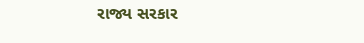રાજ્ય સરકાર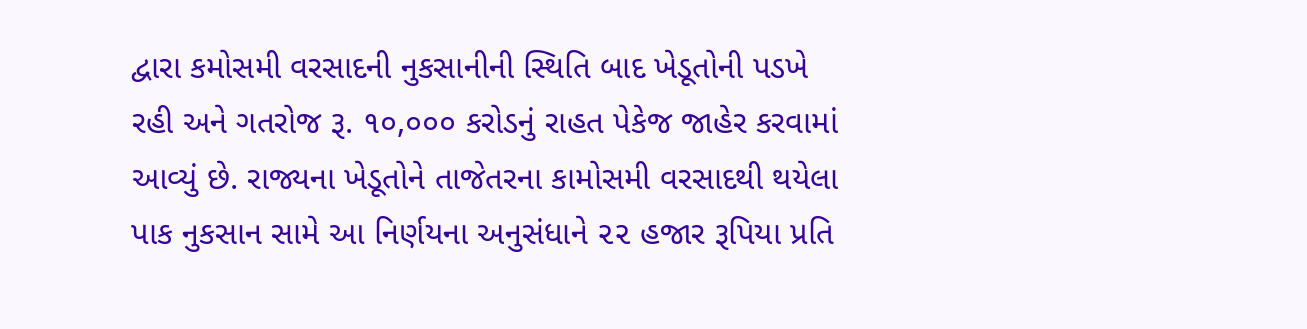દ્વારા કમોસમી વરસાદની નુકસાનીની સ્થિતિ બાદ ખેડૂતોની પડખે રહી અને ગતરોજ રૂ. ૧૦,૦૦૦ કરોડનું રાહત પેકેજ જાહેર કરવામાં આવ્યું છે. રાજ્યના ખેડૂતોને તાજેતરના કામોસમી વરસાદથી થયેલા પાક નુકસાન સામે આ નિર્ણયના અનુસંધાને ૨૨ હજાર રૂપિયા પ્રતિ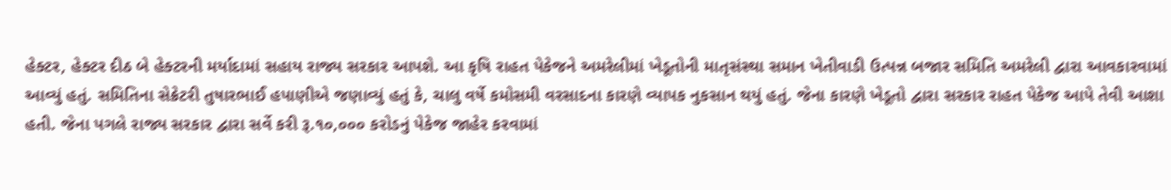હેક્ટર, હેક્ટર દીઠ બે હેક્ટરની મર્યાદામાં સહાય રાજ્ય સરકાર આપશે. આ કૃષિ રાહત પેકેજને અમરેલીમાં ખેડૂતોની માતૃસંસ્થા સમાન ખેતીવાડી ઉત્પન્ન બજાર સમિતિ અમરેલી દ્વારા આવકારવામાં આવ્યું હતું. સમિતિના સેક્રેટરી તુષારભાઈ હપાણીએ જણાવ્યું હતું કે, ચાલુ વર્ષે કમોસમી વરસાદના કારણે વ્યાપક નુકસાન થયું હતું. જેના કારણે ખેડૂતો દ્વારા સરકાર રાહત પેકેજ આપે તેવી આશા હતી. જેના પગલે રાજ્ય સરકાર દ્વારા સર્વે કરી રૂ.૧૦,૦૦૦ કરોડનું પેકેજ જાહેર કરવામાં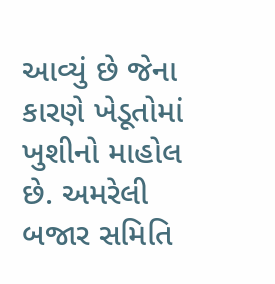આવ્યું છે જેના કારણે ખેડૂતોમાં ખુશીનો માહોલ છે. અમરેલી બજાર સમિતિ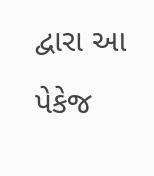દ્વારા આ પેકેજ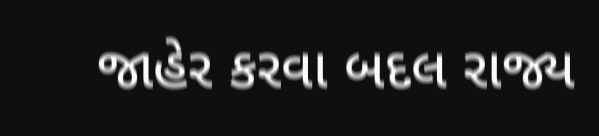જાહેર કરવા બદલ રાજ્ય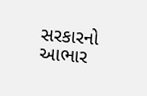સરકારનો આભાર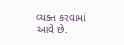વ્યક્ત કરવામાં આવે છે.